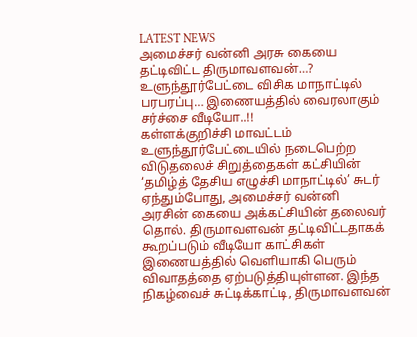LATEST NEWS
அமைச்சர் வன்னி அரசு கையை தட்டிவிட்ட திருமாவளவன்…? உளுந்தூர்பேட்டை விசிக மாநாட்டில் பரபரப்பு… இணையத்தில் வைரலாகும் சர்ச்சை வீடியோ..!!
கள்ளக்குறிச்சி மாவட்டம் உளுந்தூர்பேட்டையில் நடைபெற்ற விடுதலைச் சிறுத்தைகள் கட்சியின் ‘தமிழ்த் தேசிய எழுச்சி மாநாட்டில்’ சுடர் ஏந்தும்போது, அமைச்சர் வன்னி அரசின் கையை அக்கட்சியின் தலைவர் தொல். திருமாவளவன் தட்டிவிட்டதாகக் கூறப்படும் வீடியோ காட்சிகள் இணையத்தில் வெளியாகி பெரும் விவாதத்தை ஏற்படுத்தியுள்ளன. இந்த நிகழ்வைச் சுட்டிக்காட்டி, திருமாவளவன்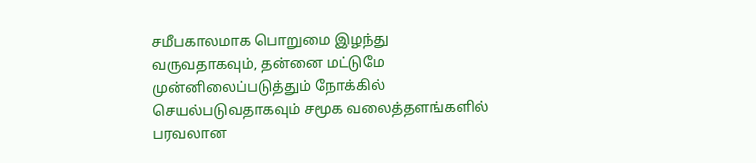சமீபகாலமாக பொறுமை இழந்து வருவதாகவும், தன்னை மட்டுமே முன்னிலைப்படுத்தும் நோக்கில் செயல்படுவதாகவும் சமூக வலைத்தளங்களில் பரவலான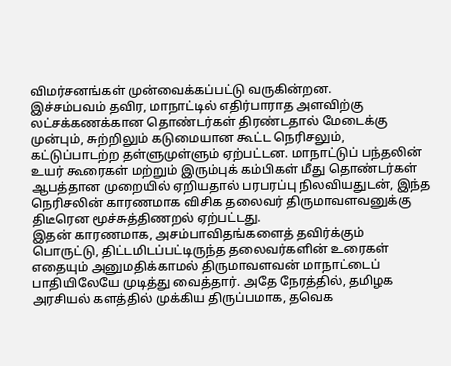விமர்சனங்கள் முன்வைக்கப்பட்டு வருகின்றன.
இச்சம்பவம் தவிர, மாநாட்டில் எதிர்பாராத அளவிற்கு லட்சக்கணக்கான தொண்டர்கள் திரண்டதால் மேடைக்கு முன்பும், சுற்றிலும் கடுமையான கூட்ட நெரிசலும், கட்டுப்பாடற்ற தள்ளுமுள்ளும் ஏற்பட்டன. மாநாட்டுப் பந்தலின் உயர் கூரைகள் மற்றும் இரும்புக் கம்பிகள் மீது தொண்டர்கள் ஆபத்தான முறையில் ஏறியதால் பரபரப்பு நிலவியதுடன், இந்த நெரிசலின் காரணமாக விசிக தலைவர் திருமாவளவனுக்கு திடீரென மூச்சுத்திணறல் ஏற்பட்டது.
இதன் காரணமாக, அசம்பாவிதங்களைத் தவிர்க்கும் பொருட்டு, திட்டமிடப்பட்டிருந்த தலைவர்களின் உரைகள் எதையும் அனுமதிக்காமல் திருமாவளவன் மாநாட்டைப் பாதியிலேயே முடித்து வைத்தார். அதே நேரத்தில், தமிழக அரசியல் களத்தில் முக்கிய திருப்பமாக, தவெக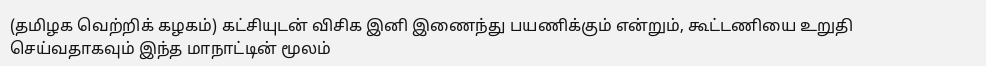(தமிழக வெற்றிக் கழகம்) கட்சியுடன் விசிக இனி இணைந்து பயணிக்கும் என்றும், கூட்டணியை உறுதி செய்வதாகவும் இந்த மாநாட்டின் மூலம்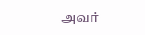அவர்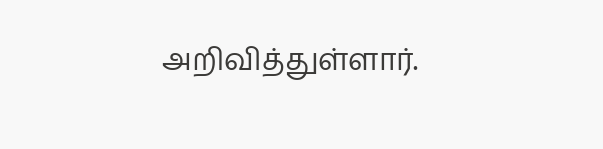அறிவித்துள்ளார்.